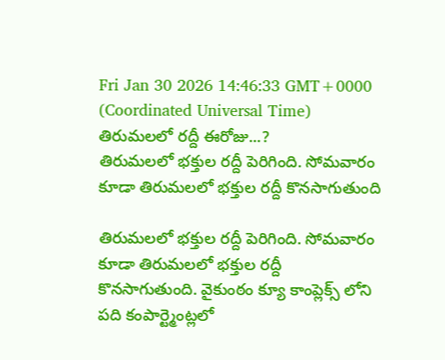Fri Jan 30 2026 14:46:33 GMT+0000 (Coordinated Universal Time)
తిరుమలలో రద్దీ ఈరోజు...?
తిరుమలలో భక్తుల రద్దీ పెరిగింది. సోమవారం కూడా తిరుమలలో భక్తుల రద్దీ కొనసాగుతుంది

తిరుమలలో భక్తుల రద్దీ పెరిగింది. సోమవారం కూడా తిరుమలలో భక్తుల రద్దీ కొనసాగుతుంది. వైకుంఠం క్యూ కాంప్లెక్స్ లోని పది కంపార్ట్మెంట్లలో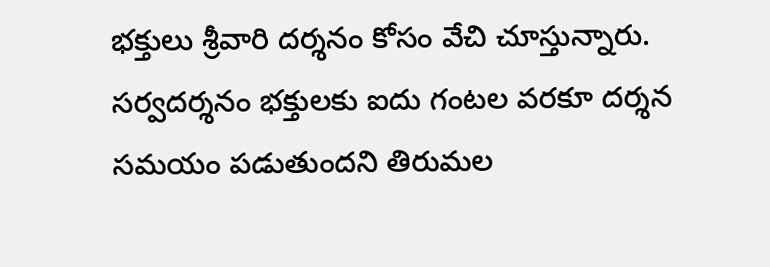భక్తులు శ్రీవారి దర్శనం కోసం వేచి చూస్తున్నారు. సర్వదర్శనం భక్తులకు ఐదు గంటల వరకూ దర్శన సమయం పడుతుందని తిరుమల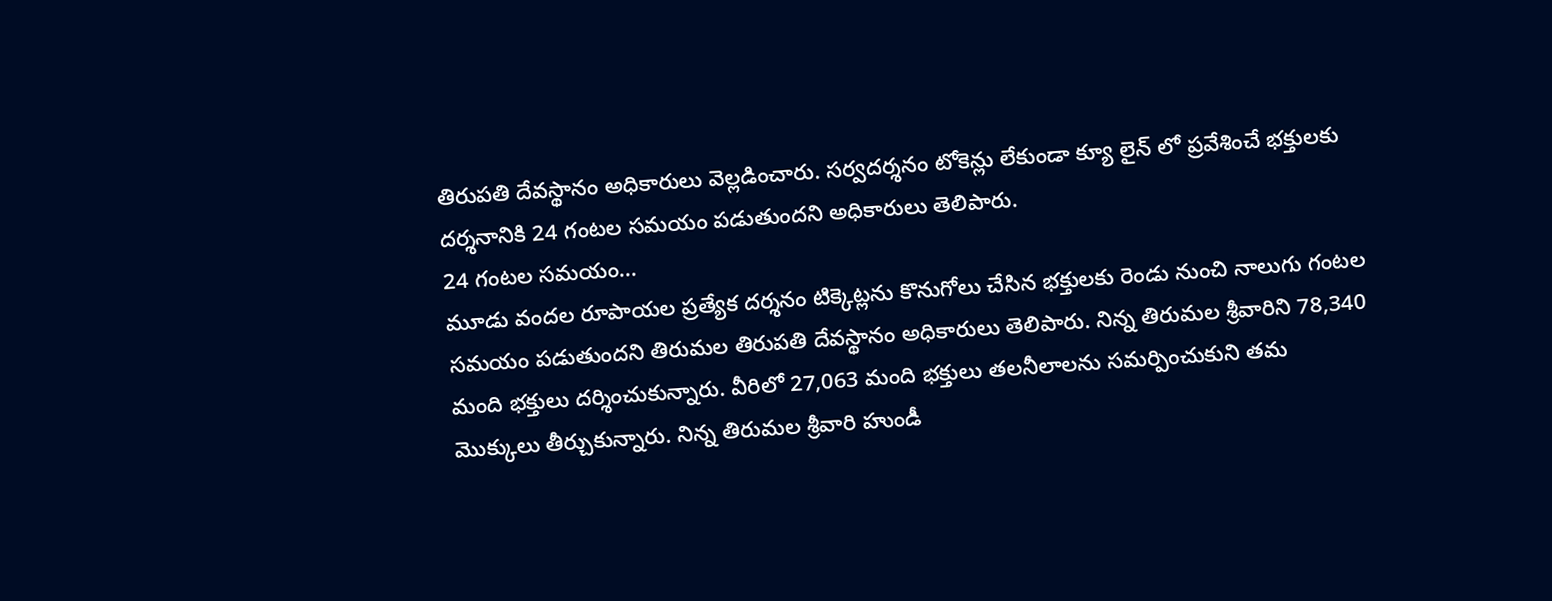తిరుపతి దేవస్థానం అధికారులు వెల్లడించారు. సర్వదర్శనం టోకెన్లు లేకుండా క్యూ లైన్ లో ప్రవేశించే భక్తులకు దర్శనానికి 24 గంటల సమయం పడుతుందని అధికారులు తెలిపారు.
24 గంటల సమయం...
మూడు వందల రూపాయల ప్రత్యేక దర్శనం టిక్కెట్లను కొనుగోలు చేసిన భక్తులకు రెండు నుంచి నాలుగు గంటల సమయం పడుతుందని తిరుమల తిరుపతి దేవస్థానం అధికారులు తెలిపారు. నిన్న తిరుమల శ్రీవారిని 78,340 మంది భక్తులు దర్శించుకున్నారు. వీరిలో 27,063 మంది భక్తులు తలనీలాలను సమర్పించుకుని తమ మొక్కులు తీర్చుకున్నారు. నిన్న తిరుమల శ్రీవారి హుండీ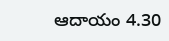ఆదాయం 4.30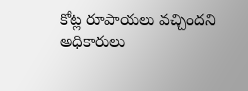కోట్ల రూపాయలు వచ్చిందని అధికారులు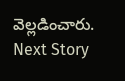వెల్లడించారు.
Next Story